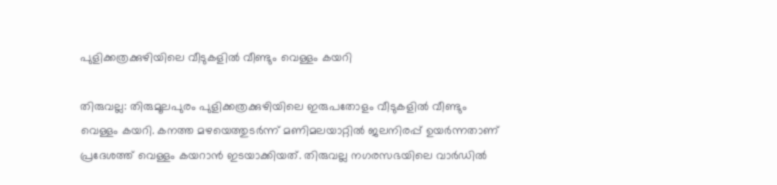പുളിക്കത്രക്കുഴിയിലെ വീടുകളിൽ വീണ്ടും വെള്ളം കയറി

തിരുവല്ല: തിരുമൂലപുരം പുളിക്കത്രക്കുഴിയിലെ ഇരുപതോളം വീടുകളിൽ വീണ്ടും വെള്ളം കയറി. കനത്ത മഴയെത്തുടർന്ന് മണിമലയാറ്റിൽ ജലനിരപ്പ് ഉയർന്നതാണ് പ്രദേശത്ത് വെള്ളം കയറാൻ ഇടയാക്കിയത്. തിരുവല്ല നഗരസഭയിലെ വാർഡിൽ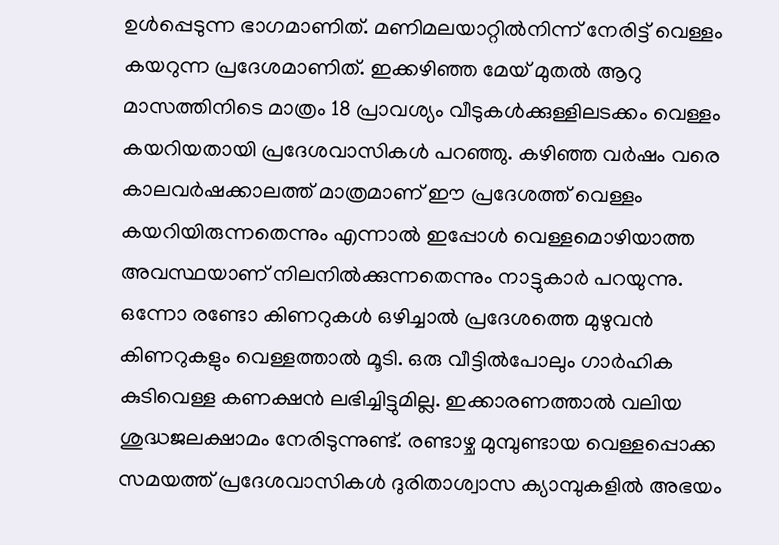ഉൾപ്പെടുന്ന ഭാഗമാണിത്. മണിമലയാറ്റിൽനിന്ന് നേരിട്ട് വെള്ളം കയറുന്ന പ്രദേശമാണിത്. ഇക്കഴിഞ്ഞ മേയ് മുതൽ ആറു മാസത്തിനിടെ മാത്രം 18 പ്രാവശ്യം വീടുകൾക്കുള്ളിലടക്കം വെള്ളം കയറിയതായി പ്രദേശവാസികൾ പറഞ്ഞു. കഴിഞ്ഞ വർഷം വരെ കാലവർഷക്കാലത്ത് മാത്രമാണ് ഈ പ്രദേശത്ത് വെള്ളം കയറിയിരുന്നതെന്നും എന്നാൽ ഇപ്പോൾ വെള്ളമൊഴിയാത്ത അവസ്ഥയാണ് നിലനിൽക്കുന്നതെന്നും നാട്ടുകാർ പറയുന്നു. ഒന്നോ രണ്ടോ കിണറുകൾ ഒഴിച്ചാൽ പ്രദേശത്തെ മുഴുവൻ കിണറുകളും വെള്ളത്താൽ മൂടി. ഒരു വീട്ടിൽപോലും ഗാർഹിക കുടിവെള്ള കണക്ഷൻ ലഭിച്ചിട്ടുമില്ല. ഇക്കാരണത്താൽ വലിയ ശുദ്ധജലക്ഷാമം നേരിടുന്നുണ്ട്. രണ്ടാഴ്ച മുമ്പുണ്ടായ വെള്ളപ്പൊക്ക സമയത്ത് പ്രദേശവാസികൾ ദുരിതാശ്വാസ ക്യാമ്പുകളിൽ അഭയം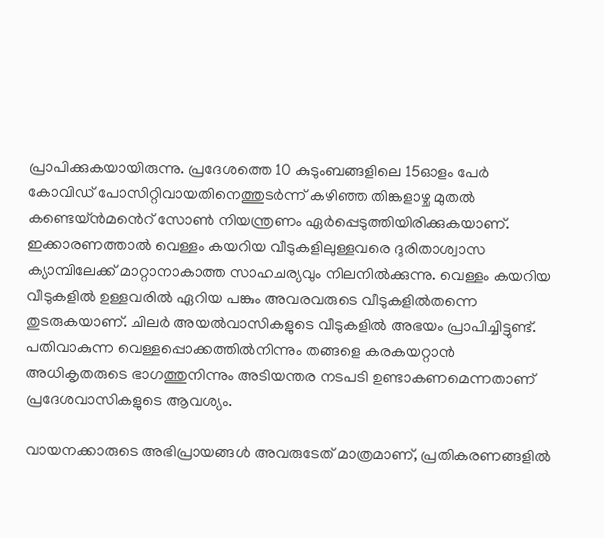പ്രാപിക്കുകയായിരുന്നു. പ്രദേശത്തെ 10 കുടുംബങ്ങളിലെ 15ഓളം പേർ കോവിഡ് പോസിറ്റിവായതിനെത്തുടർന്ന് കഴിഞ്ഞ തിങ്കളാഴ്ച മുതൽ കണ്ടെയ്ൻമൻെറ് സോൺ നിയന്ത്രണം ഏർപ്പെടുത്തിയിരിക്കുകയാണ്. ഇക്കാരണത്താൽ വെള്ളം കയറിയ വീടുകളിലുള്ളവരെ ദുരിതാശ്വാസ ക്യാമ്പിലേക്ക് മാറ്റാനാകാത്ത സാഹചര്യവും നിലനിൽക്കുന്നു. വെള്ളം കയറിയ വീടുകളിൽ ഉള്ളവരിൽ ഏറിയ പങ്കും അവരവരുടെ വീടുകളിൽതന്നെ തുടരുകയാണ്. ചിലർ അയൽവാസികളുടെ വീടുകളിൽ അഭയം പ്രാപിച്ചിട്ടുണ്ട്. പതിവാകുന്ന വെള്ളപ്പൊക്കത്തിൽനിന്നും തങ്ങളെ കരകയറ്റാൻ അധികൃതരുടെ ഭാഗത്തുനിന്നും അടിയന്തര നടപടി ഉണ്ടാകണമെന്നതാണ് പ്രദേശവാസികളുടെ ആവശ്യം.

വായനക്കാരുടെ അഭിപ്രായങ്ങള്‍ അവരുടേത് മാത്രമാണ്, പ്രതികരണങ്ങളിൽ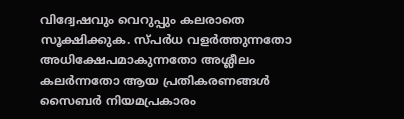വിദ്വേഷവും വെറുപ്പും കലരാതെ സൂക്ഷിക്കുക. സ്പർധ വളർത്തുന്നതോ അധിക്ഷേപമാകുന്നതോ അശ്ലീലം കലർന്നതോ ആയ പ്രതികരണങ്ങൾ സൈബർ നിയമപ്രകാരം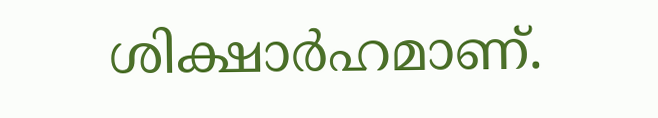ശിക്ഷാർഹമാണ്.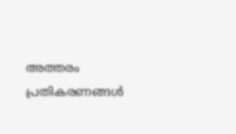അത്തരം പ്രതികരണങ്ങൾ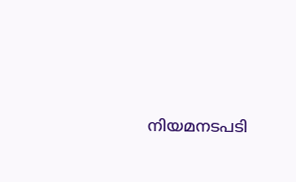നിയമനടപടി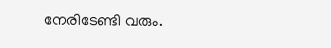നേരിടേണ്ടി വരും.